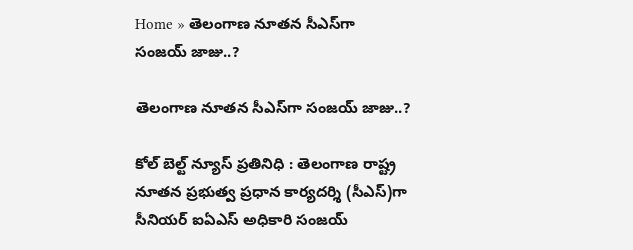Home » తెలంగాణ నూతన సీఎస్‌గా సంజయ్ జాజు..?

తెలంగాణ నూతన సీఎస్‌గా సంజయ్ జాజు..?

కోల్ బెల్ట్ న్యూస్ ప్రతినిధి : తెలంగాణ రాష్ట్ర నూతన ప్రభుత్వ ప్రధాన కార్యదర్శి (సీఎస్)గా సీనియర్ ఐఏఎస్ అధికారి సంజయ్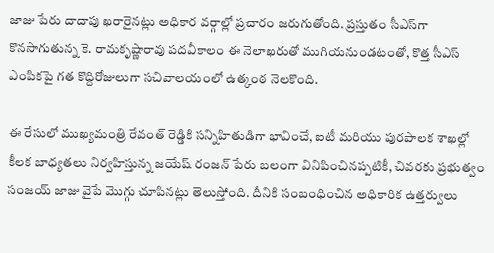జాజు పేరు దాదాపు ఖరారైనట్లు అధికార వర్గాల్లో ప్రచారం జరుగుతోంది. ప్రస్తుతం సీఎస్‌గా కొనసాగుతున్న కె. రామకృష్ణారావు పదవీకాలం ఈ నెలాఖరుతో ముగియనుండటంతో, కొత్త సీఎస్ ఎంపికపై గత కొద్దిరోజులుగా సచివాలయంలో ఉత్కంఠ నెలకొంది.

ఈ రేసులో ముఖ్యమంత్రి రేవంత్ రెడ్డికి సన్నిహితుడిగా భావించే, ఐటీ మరియు పురపాలక శాఖల్లో కీలక బాధ్యతలు నిర్వహిస్తున్న జయేష్ రంజన్ పేరు బలంగా వినిపించినప్పటికీ, చివరకు ప్రభుత్వం సంజయ్ జాజు వైపే మొగ్గు చూపినట్లు తెలుస్తోంది. దీనికి సంబంధించిన అధికారిక ఉత్తర్వులు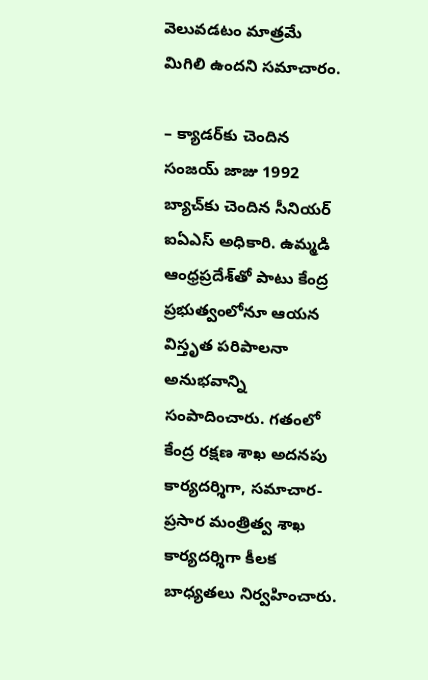వెలువడటం మాత్రమే మిగిలి ఉందని సమాచారం.

– క్యాడర్‌కు చెందిన సంజయ్ జాజు 1992 బ్యాచ్‌కు చెందిన సీనియర్ ఐఏఎస్ అధికారి. ఉమ్మడి ఆంధ్రప్రదేశ్‌తో పాటు కేంద్ర ప్రభుత్వంలోనూ ఆయన విస్తృత పరిపాలనా అనుభవాన్ని సంపాదించారు. గతంలో కేంద్ర రక్షణ శాఖ అదనపు కార్యదర్శిగా, సమాచార-ప్రసార మంత్రిత్వ శాఖ కార్యదర్శిగా కీలక బాధ్యతలు నిర్వహించారు.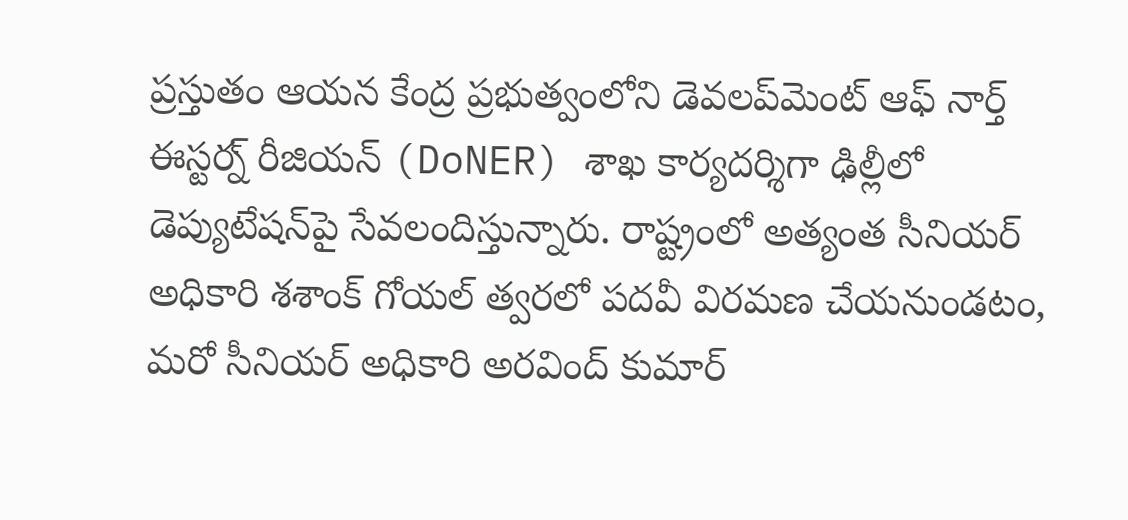ప్రస్తుతం ఆయన కేంద్ర ప్రభుత్వంలోని డెవలప్‌మెంట్ ఆఫ్ నార్త్ ఈస్టర్న్ రీజియన్ (DoNER) శాఖ కార్యదర్శిగా ఢిల్లీలో డెప్యుటేషన్‌పై సేవలందిస్తున్నారు. రాష్ట్రంలో అత్యంత సీనియర్ అధికారి శశాంక్ గోయల్ త్వరలో పదవీ విరమణ చేయనుండటం, మరో సీనియర్ అధికారి అరవింద్ కుమార్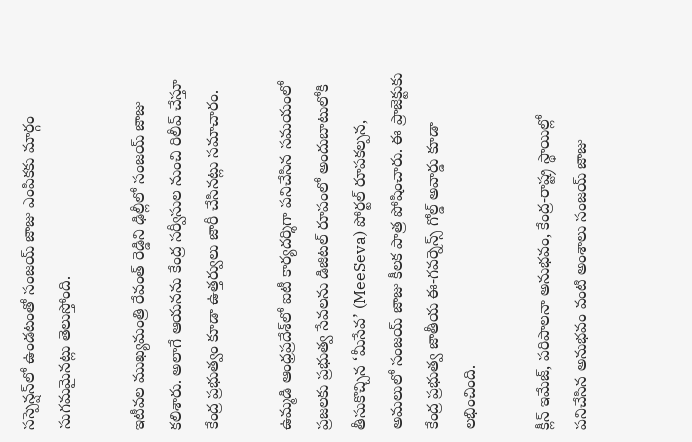సస్పెన్షన్‌లో ఉండటంతో సంజయ్ జాజు ఎంపికకు మార్గం సుగమమైనట్లు తెలుస్తోంది.

ఇటీవల ముఖ్యమంత్రి రేవంత్ రెడ్డిని ఢిల్లీలో సంజయ్ జాజు కలిశారు. అలాగే ఆయనను కేంద్ర సర్వీసుల నుంచి రిలీవ్ చేస్తూ కేంద్ర ప్రభుత్వం కూడా ఉత్తర్వులు జారీ చేసినట్లు సమాచారం.

ఉమ్మడి ఆంధ్రప్రదేశ్‌లో ఐటీ కార్యదర్శిగా పనిచేసిన సమయంలో ప్రజలకు ప్రభుత్వ సేవలను డిజిటల్ రూపంలో అందుబాటులోకి తీసుకొచ్చిన ‘మీసేవ’ (MeeSeva) పోర్టల్ రూపకల్పన, అమలులో సంజయ్ జాజు కీలక పాత్ర పోషించారు. ఈ ప్రాజెక్టుకు కేంద్ర ప్రభుత్వ జాతీయ ఈ-గవర్నెన్స్ గోల్డ్ అవార్డు కూడా లభించింది.

క్లీన్ ఇమేజ్, పరిపాలనా అనుభవం, కేంద్ర-రాష్ట్ర స్థాయిల్లో పనిచేసిన అనుభవం వంటి అంశాలు సంజయ్ జాజు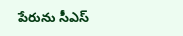పేరును సీఎస్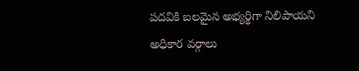పదవికి బలమైన అభ్యర్థిగా నిలిపాయని అధికార వర్గాలు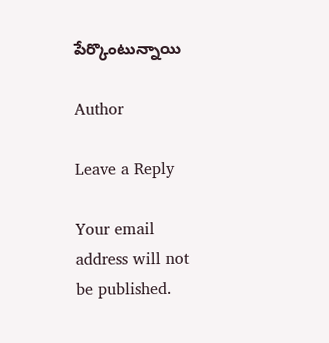పేర్కొంటున్నాయి

Author

Leave a Reply

Your email address will not be published.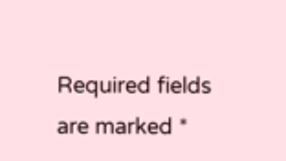Required fields are marked *